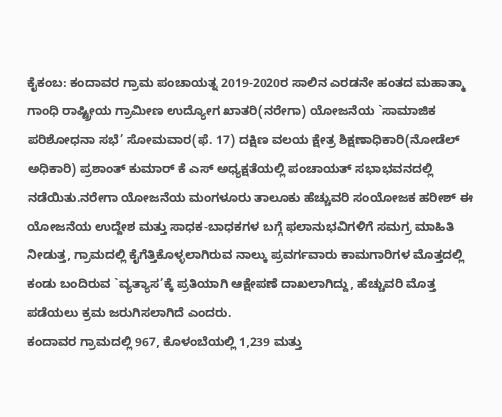ಕೈಕಂಬ: ಕಂದಾವರ ಗ್ರಾಮ ಪಂಚಾಯತ್ನ 2019-2020ರ ಸಾಲಿನ ಎರಡನೇ ಹಂತದ ಮಹಾತ್ಮಾ ಗಾಂಧಿ ರಾಷ್ಟ್ರೀಯ ಗ್ರಾಮೀಣ ಉದ್ಯೋಗ ಖಾತರಿ(ನರೇಗಾ) ಯೋಜನೆಯ `ಸಾಮಾಜಿಕ ಪರಿಶೋಧನಾ ಸಭೆ’ ಸೋಮವಾರ(ಫೆ. 17) ದಕ್ಷಿಣ ವಲಯ ಕ್ಷೇತ್ರ ಶಿಕ್ಷಣಾಧಿಕಾರಿ(ನೋಡೆಲ್ ಅಧಿಕಾರಿ) ಪ್ರಶಾಂತ್ ಕುಮಾರ್ ಕೆ ಎಸ್ ಅಧ್ಯಕ್ಷತೆಯಲ್ಲಿ ಪಂಚಾಯತ್ ಸಭಾಭವನದಲ್ಲಿ ನಡೆಯಿತು.ನರೇಗಾ ಯೋಜನೆಯ ಮಂಗಳೂರು ತಾಲೂಕು ಹೆಚ್ಚುವರಿ ಸಂಯೋಜಕ ಹರೀಶ್ ಈ ಯೋಜನೆಯ ಉದ್ದೇಶ ಮತ್ತು ಸಾಧಕ-ಬಾಧಕಗಳ ಬಗ್ಗೆ ಫಲಾನುಭವಿಗಳಿಗೆ ಸಮಗ್ರ ಮಾಹಿತಿ ನೀಡುತ್ತ, ಗ್ರಾಮದಲ್ಲಿ ಕೈಗೆತ್ತಿಕೊಳ್ಳಲಾಗಿರುವ ನಾಲ್ಕು ಪ್ರವರ್ಗವಾರು ಕಾಮಗಾರಿಗಳ ಮೊತ್ತದಲ್ಲಿ ಕಂಡು ಬಂದಿರುವ `ವ್ಯತ್ಯಾಸ’ಕ್ಕೆ ಪ್ರತಿಯಾಗಿ ಆಕ್ಷೇಪಣೆ ದಾಖಲಾಗಿದ್ದು, ಹೆಚ್ಚುವರಿ ಮೊತ್ತ ಪಡೆಯಲು ಕ್ರಮ ಜರುಗಿಸಲಾಗಿದೆ ಎಂದರು.
ಕಂದಾವರ ಗ್ರಾಮದಲ್ಲಿ 967, ಕೊಳಂಬೆಯಲ್ಲಿ 1,239 ಮತ್ತು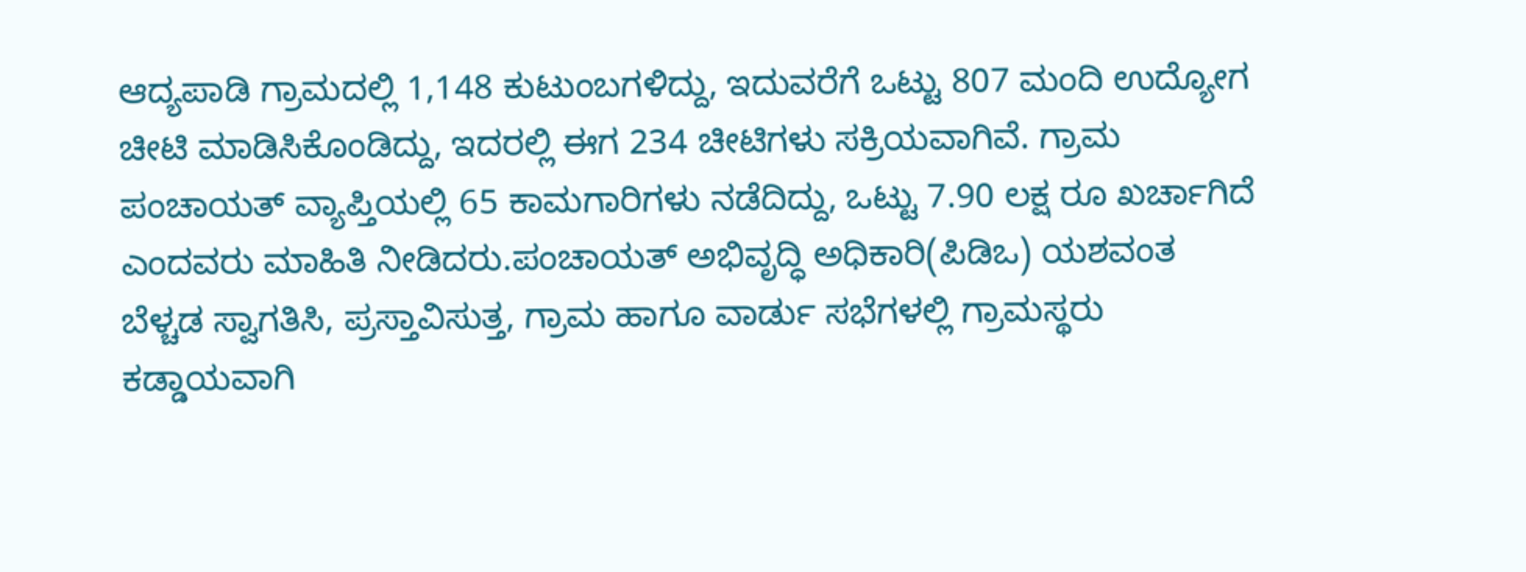ಆದ್ಯಪಾಡಿ ಗ್ರಾಮದಲ್ಲಿ 1,148 ಕುಟುಂಬಗಳಿದ್ದು, ಇದುವರೆಗೆ ಒಟ್ಟು 807 ಮಂದಿ ಉದ್ಯೋಗ ಚೀಟಿ ಮಾಡಿಸಿಕೊಂಡಿದ್ದು, ಇದರಲ್ಲಿ ಈಗ 234 ಚೀಟಿಗಳು ಸಕ್ರಿಯವಾಗಿವೆ. ಗ್ರಾಮ ಪಂಚಾಯತ್ ವ್ಯಾಪ್ತಿಯಲ್ಲಿ 65 ಕಾಮಗಾರಿಗಳು ನಡೆದಿದ್ದು, ಒಟ್ಟು 7.90 ಲಕ್ಷ ರೂ ಖರ್ಚಾಗಿದೆ ಎಂದವರು ಮಾಹಿತಿ ನೀಡಿದರು.ಪಂಚಾಯತ್ ಅಭಿವೃದ್ಧಿ ಅಧಿಕಾರಿ(ಪಿಡಿಒ) ಯಶವಂತ ಬೆಳ್ಚಡ ಸ್ವಾಗತಿಸಿ, ಪ್ರಸ್ತಾವಿಸುತ್ತ, ಗ್ರಾಮ ಹಾಗೂ ವಾರ್ಡು ಸಭೆಗಳಲ್ಲಿ ಗ್ರಾಮಸ್ಥರು ಕಡ್ಡಾಯವಾಗಿ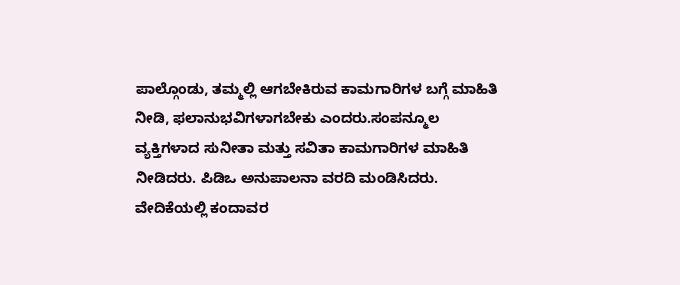ಪಾಲ್ಗೊಂಡು, ತಮ್ಮಲ್ಲಿ ಆಗಬೇಕಿರುವ ಕಾಮಗಾರಿಗಳ ಬಗ್ಗೆ ಮಾಹಿತಿ ನೀಡಿ, ಫಲಾನುಭವಿಗಳಾಗಬೇಕು ಎಂದರು.ಸಂಪನ್ಮೂಲ ವ್ಯಕ್ತಿಗಳಾದ ಸುನೀತಾ ಮತ್ತು ಸವಿತಾ ಕಾಮಗಾರಿಗಳ ಮಾಹಿತಿ ನೀಡಿದರು. ಪಿಡಿಒ ಅನುಪಾಲನಾ ವರದಿ ಮಂಡಿಸಿದರು. ವೇದಿಕೆಯಲ್ಲಿ ಕಂದಾವರ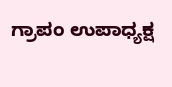ಗ್ರಾಪಂ ಉಪಾಧ್ಯಕ್ಷ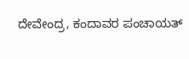ದೇವೇಂದ್ರ, ಕಂದಾವರ ಪಂಚಾಯತ್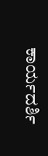ಕಾರ್ಯದರ್ಶಿ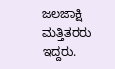ಜಲಜಾಕ್ಷಿ ಮತ್ತಿತರರು ಇದ್ದರು.